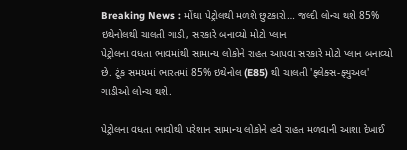Breaking News : મોંઘા પેટ્રોલથી મળશે છુટકારો… જલ્દી લોન્ચ થશે 85% ઇથેનોલથી ચાલતી ગાડી, સરકારે બનાવ્યો મોટો પ્લાન
પેટ્રોલના વધતા ભાવમાંથી સામાન્ય લોકોને રાહત આપવા સરકારે મોટો પ્લાન બનાવ્યો છે. ટૂંક સમયમાં ભારતમાં 85% ઇથેનોલ (E85) થી ચાલતી 'ફ્લેક્સ-ફ્યુઅલ' ગાડીઓ લોન્ચ થશે.

પેટ્રોલના વધતા ભાવોથી પરેશાન સામાન્ય લોકોને હવે રાહત મળવાની આશા દેખાઈ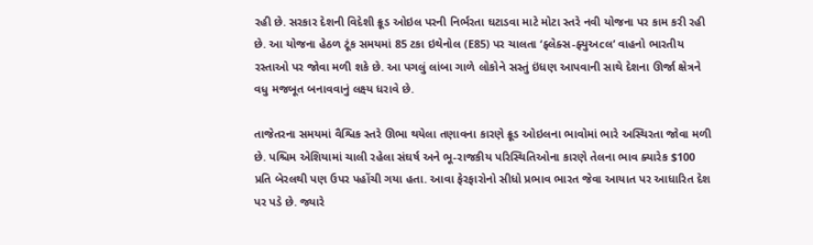રહી છે. સરકાર દેશની વિદેશી ક્રૂડ ઓઇલ પરની નિર્ભરતા ઘટાડવા માટે મોટા સ્તરે નવી યોજના પર કામ કરી રહી છે. આ યોજના હેઠળ ટૂંક સમયમાં 85 ટકા ઇથેનોલ (E85) પર ચાલતા ‘ફ્લેક્સ-ફ્યુઅcલ’ વાહનો ભારતીય રસ્તાઓ પર જોવા મળી શકે છે. આ પગલું લાંબા ગાળે લોકોને સસ્તું ઇંધણ આપવાની સાથે દેશના ઊર્જા ક્ષેત્રને વધુ મજબૂત બનાવવાનું લક્ષ્ય ધરાવે છે.

તાજેતરના સમયમાં વૈશ્વિક સ્તરે ઊભા થયેલા તણાવના કારણે ક્રૂડ ઓઇલના ભાવોમાં ભારે અસ્થિરતા જોવા મળી છે. પશ્ચિમ એશિયામાં ચાલી રહેલા સંઘર્ષ અને ભૂ-રાજકીય પરિસ્થિતિઓના કારણે તેલના ભાવ ક્યારેક $100 પ્રતિ બેરલથી પણ ઉપર પહોંચી ગયા હતા. આવા ફેરફારોનો સીધો પ્રભાવ ભારત જેવા આયાત પર આધારિત દેશ પર પડે છે. જ્યારે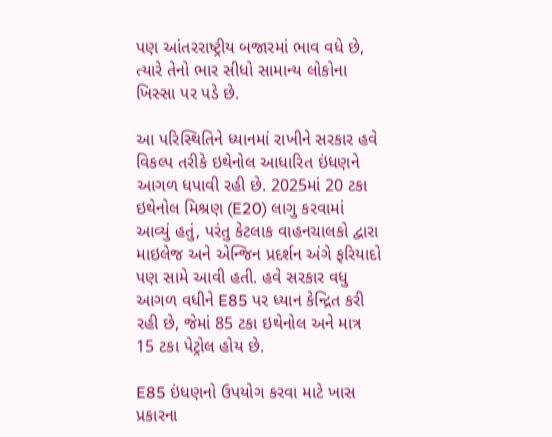પણ આંતરરાષ્ટ્રીય બજારમાં ભાવ વધે છે, ત્યારે તેનો ભાર સીધો સામાન્ય લોકોના ખિસ્સા પર પડે છે.

આ પરિસ્થિતિને ધ્યાનમાં રાખીને સરકાર હવે વિકલ્પ તરીકે ઇથેનોલ આધારિત ઇંધણને આગળ ધપાવી રહી છે. 2025માં 20 ટકા ઇથેનોલ મિશ્રણ (E20) લાગુ કરવામાં આવ્યું હતું, પરંતુ કેટલાક વાહનચાલકો દ્વારા માઇલેજ અને એન્જિન પ્રદર્શન અંગે ફરિયાદો પણ સામે આવી હતી. હવે સરકાર વધુ આગળ વધીને E85 પર ધ્યાન કેન્દ્રિત કરી રહી છે, જેમાં 85 ટકા ઇથેનોલ અને માત્ર 15 ટકા પેટ્રોલ હોય છે.

E85 ઇંધણનો ઉપયોગ કરવા માટે ખાસ પ્રકારના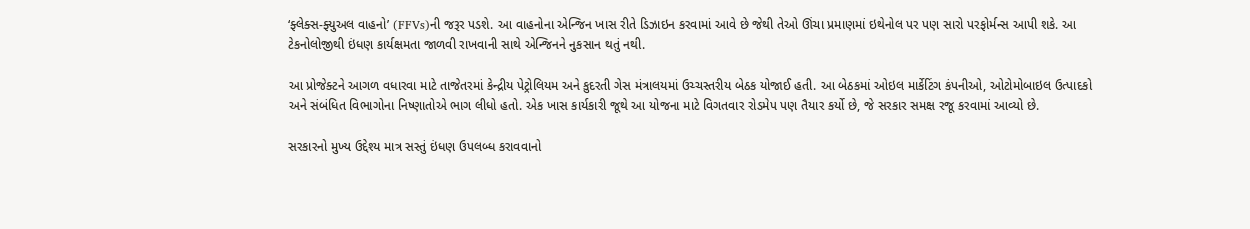‘ફ્લેક્સ-ફ્યુઅલ વાહનો’ (FFVs)ની જરૂર પડશે. આ વાહનોના એન્જિન ખાસ રીતે ડિઝાઇન કરવામાં આવે છે જેથી તેઓ ઊંચા પ્રમાણમાં ઇથેનોલ પર પણ સારો પરફોર્મન્સ આપી શકે. આ ટેકનોલોજીથી ઇંધણ કાર્યક્ષમતા જાળવી રાખવાની સાથે એન્જિનને નુકસાન થતું નથી.

આ પ્રોજેક્ટને આગળ વધારવા માટે તાજેતરમાં કેન્દ્રીય પેટ્રોલિયમ અને કુદરતી ગેસ મંત્રાલયમાં ઉચ્ચસ્તરીય બેઠક યોજાઈ હતી. આ બેઠકમાં ઓઇલ માર્કેટિંગ કંપનીઓ, ઓટોમોબાઇલ ઉત્પાદકો અને સંબંધિત વિભાગોના નિષ્ણાતોએ ભાગ લીધો હતો. એક ખાસ કાર્યકારી જૂથે આ યોજના માટે વિગતવાર રોડમેપ પણ તૈયાર કર્યો છે, જે સરકાર સમક્ષ રજૂ કરવામાં આવ્યો છે.

સરકારનો મુખ્ય ઉદ્દેશ્ય માત્ર સસ્તું ઇંધણ ઉપલબ્ધ કરાવવાનો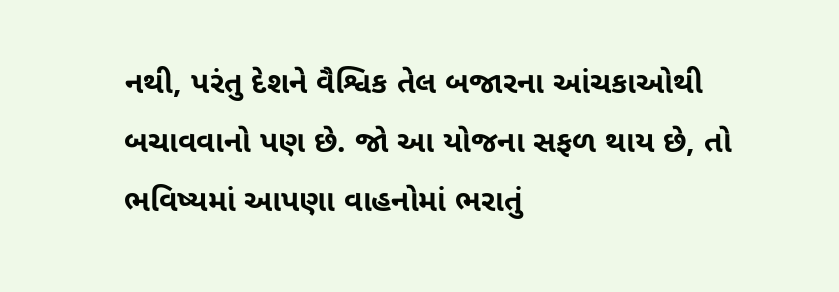નથી, પરંતુ દેશને વૈશ્વિક તેલ બજારના આંચકાઓથી બચાવવાનો પણ છે. જો આ યોજના સફળ થાય છે, તો ભવિષ્યમાં આપણા વાહનોમાં ભરાતું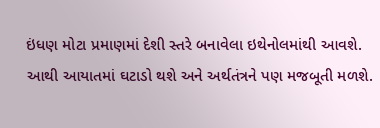ઇંધણ મોટા પ્રમાણમાં દેશી સ્તરે બનાવેલા ઇથેનોલમાંથી આવશે. આથી આયાતમાં ઘટાડો થશે અને અર્થતંત્રને પણ મજબૂતી મળશે.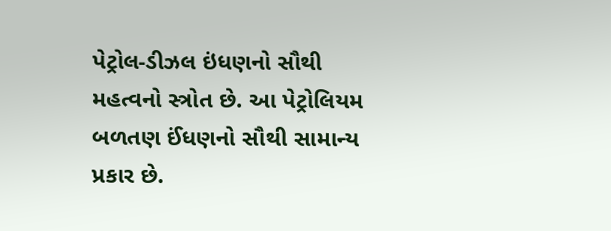પેટ્રોલ-ડીઝલ ઇંધણનો સૌથી મહત્વનો સ્ત્રોત છે. આ પેટ્રોલિયમ બળતણ ઈંધણનો સૌથી સામાન્ય પ્રકાર છે.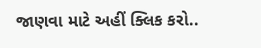જાણવા માટે અહીં ક્લિક કરો..